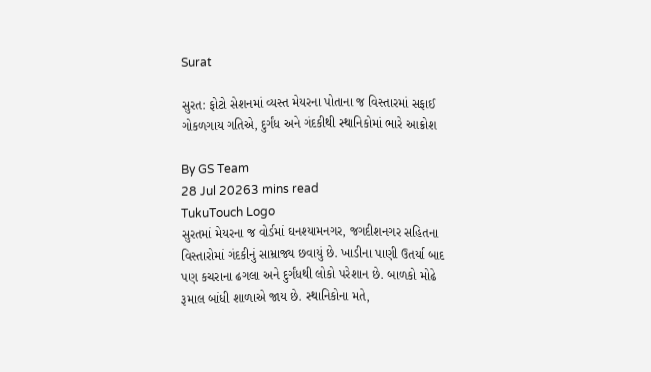Surat

સુરત: ફોટો સેશનમાં વ્યસ્ત મેયરના પોતાના જ વિસ્તારમાં સફાઈ ગોકળગાય ગતિએ, દુર્ગંધ અને ગંદકીથી સ્થાનિકોમાં ભારે આક્રોશ

By GS Team
28 Jul 20263 mins read
TukuTouch Logo
સુરતમાં મેયરના જ વોર્ડમાં ઘનશ્યામનગર, જગદીશનગર સહિતના વિસ્તારોમાં ગંદકીનું સામ્રાજ્ય છવાયું છે. ખાડીના પાણી ઉતર્યા બાદ પણ કચરાના ઢગલા અને દુર્ગંધથી લોકો પરેશાન છે. બાળકો મોઢે રૂમાલ બાંધી શાળાએ જાય છે. સ્થાનિકોના મતે,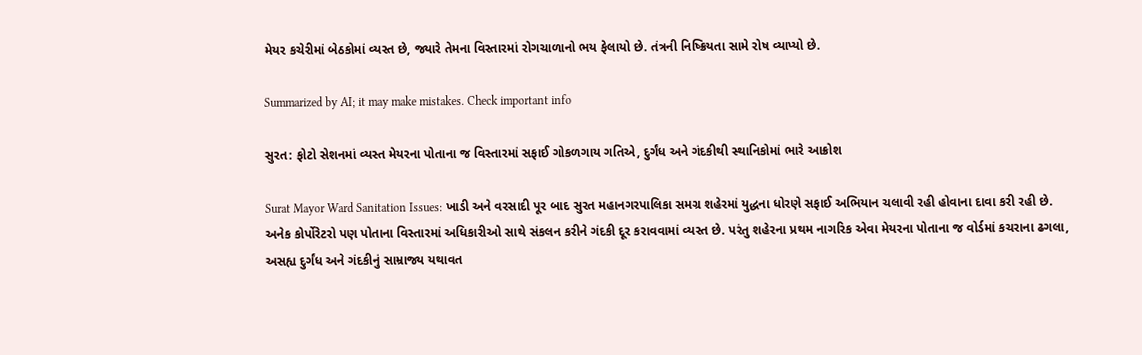મેયર કચેરીમાં બેઠકોમાં વ્યસ્ત છે, જ્યારે તેમના વિસ્તારમાં રોગચાળાનો ભય ફેલાયો છે. તંત્રની નિષ્ક્રિયતા સામે રોષ વ્યાપ્યો છે.

Summarized by AI; it may make mistakes. Check important info

સુરત: ફોટો સેશનમાં વ્યસ્ત મેયરના પોતાના જ વિસ્તારમાં સફાઈ ગોકળગાય ગતિએ, દુર્ગંધ અને ગંદકીથી સ્થાનિકોમાં ભારે આક્રોશ

Surat Mayor Ward Sanitation Issues: ખાડી અને વરસાદી પૂર બાદ સુરત મહાનગરપાલિકા સમગ્ર શહેરમાં યુદ્ધના ધોરણે સફાઈ અભિયાન ચલાવી રહી હોવાના દાવા કરી રહી છે. અનેક કોર્પોરેટરો પણ પોતાના વિસ્તારમાં અધિકારીઓ સાથે સંકલન કરીને ગંદકી દૂર કરાવવામાં વ્યસ્ત છે. પરંતુ શહેરના પ્રથમ નાગરિક એવા મેયરના પોતાના જ વોર્ડમાં કચરાના ઢગલા, અસહ્ય દુર્ગંધ અને ગંદકીનું સામ્રાજ્ય યથાવત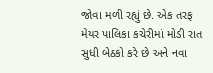જોવા મળી રહ્યું છે. એક તરફ મેયર પાલિકા કચેરીમાં મોડી રાત સુધી બેઠકો કરે છે અને નવા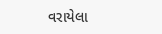વરાયેલા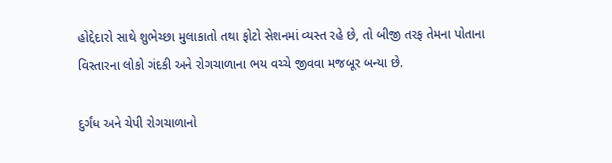હોદ્દેદારો સાથે શુભેચ્છા મુલાકાતો તથા ફોટો સેશનમાં વ્યસ્ત રહે છે, તો બીજી તરફ તેમના પોતાના વિસ્તારના લોકો ગંદકી અને રોગચાળાના ભય વચ્ચે જીવવા મજબૂર બન્યા છે.

દુર્ગંધ અને ચેપી રોગચાળાનો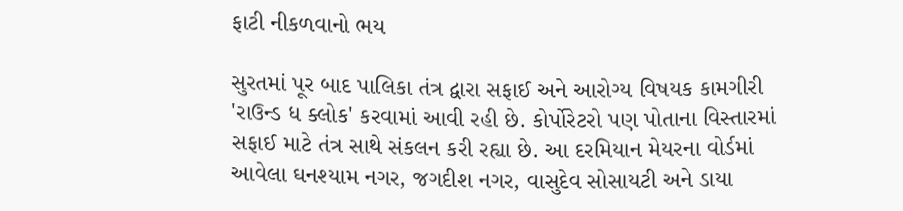ફાટી નીકળવાનો ભય

સુરતમાં પૂર બાદ પાલિકા તંત્ર દ્વારા સફાઈ અને આરોગ્ય વિષયક કામગીરી 'રાઉન્ડ ધ ક્લોક' કરવામાં આવી રહી છે. કોર્પોરેટરો પણ પોતાના વિસ્તારમાં સફાઈ માટે તંત્ર સાથે સંકલન કરી રહ્યા છે. આ દરમિયાન મેયરના વોર્ડમાં આવેલા ઘનશ્યામ નગર, જગદીશ નગર, વાસુદેવ સોસાયટી અને ડાયા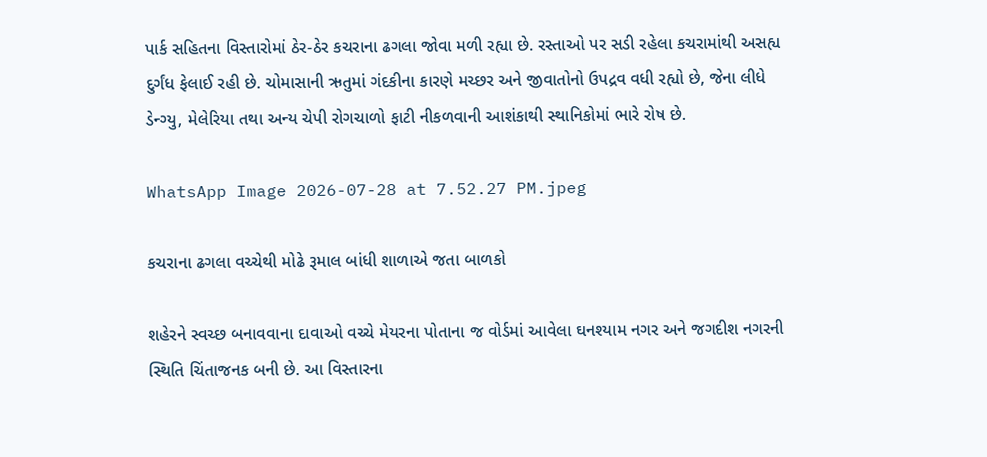પાર્ક સહિતના વિસ્તારોમાં ઠેર-ઠેર કચરાના ઢગલા જોવા મળી રહ્યા છે. રસ્તાઓ પર સડી રહેલા કચરામાંથી અસહ્ય દુર્ગંધ ફેલાઈ રહી છે. ચોમાસાની ઋતુમાં ગંદકીના કારણે મચ્છર અને જીવાતોનો ઉપદ્રવ વધી રહ્યો છે, જેના લીધે ડેન્ગ્યુ, મેલેરિયા તથા અન્ય ચેપી રોગચાળો ફાટી નીકળવાની આશંકાથી સ્થાનિકોમાં ભારે રોષ છે.

WhatsApp Image 2026-07-28 at 7.52.27 PM.jpeg

કચરાના ઢગલા વચ્ચેથી મોઢે રૂમાલ બાંધી શાળાએ જતા બાળકો

શહેરને સ્વચ્છ બનાવવાના દાવાઓ વચ્ચે મેયરના પોતાના જ વોર્ડમાં આવેલા ઘનશ્યામ નગર અને જગદીશ નગરની સ્થિતિ ચિંતાજનક બની છે. આ વિસ્તારના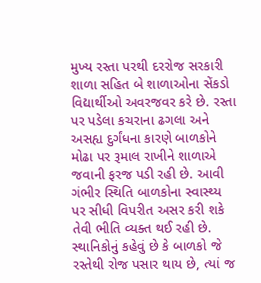મુખ્ય રસ્તા પરથી દરરોજ સરકારી શાળા સહિત બે શાળાઓના સેંકડો વિદ્યાર્થીઓ અવરજવર કરે છે. રસ્તા પર પડેલા કચરાના ઢગલા અને અસહ્ય દુર્ગંધના કારણે બાળકોને મોઢા પર રૂમાલ રાખીને શાળાએ જવાની ફરજ પડી રહી છે. આવી ગંભીર સ્થિતિ બાળકોના સ્વાસ્થ્ય પર સીધી વિપરીત અસર કરી શકે તેવી ભીતિ વ્યક્ત થઈ રહી છે. સ્થાનિકોનું કહેવું છે કે બાળકો જે રસ્તેથી રોજ પસાર થાય છે, ત્યાં જ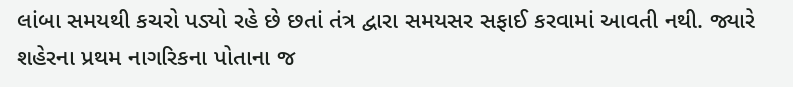લાંબા સમયથી કચરો પડ્યો રહે છે છતાં તંત્ર દ્વારા સમયસર સફાઈ કરવામાં આવતી નથી. જ્યારે શહેરના પ્રથમ નાગરિકના પોતાના જ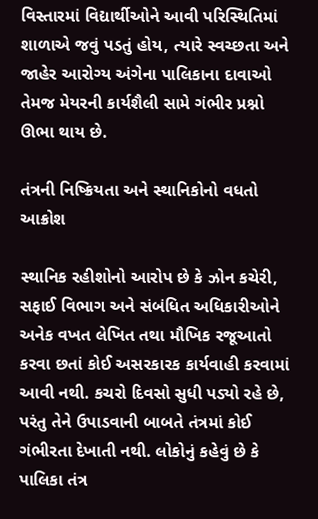વિસ્તારમાં વિદ્યાર્થીઓને આવી પરિસ્થિતિમાં શાળાએ જવું પડતું હોય, ત્યારે સ્વચ્છતા અને જાહેર આરોગ્ય અંગેના પાલિકાના દાવાઓ તેમજ મેયરની કાર્યશૈલી સામે ગંભીર પ્રશ્નો ઊભા થાય છે.

તંત્રની નિષ્ક્રિયતા અને સ્થાનિકોનો વધતો આક્રોશ

સ્થાનિક રહીશોનો આરોપ છે કે ઝોન કચેરી, સફાઈ વિભાગ અને સંબંધિત અધિકારીઓને અનેક વખત લેખિત તથા મૌખિક રજૂઆતો કરવા છતાં કોઈ અસરકારક કાર્યવાહી કરવામાં આવી નથી. કચરો દિવસો સુધી પડ્યો રહે છે, પરંતુ તેને ઉપાડવાની બાબતે તંત્રમાં કોઈ ગંભીરતા દેખાતી નથી. લોકોનું કહેવું છે કે પાલિકા તંત્ર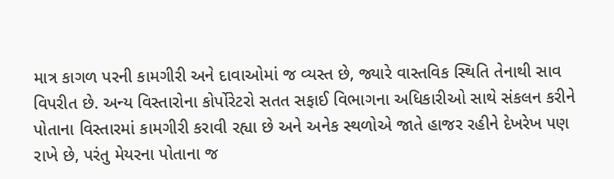માત્ર કાગળ પરની કામગીરી અને દાવાઓમાં જ વ્યસ્ત છે, જ્યારે વાસ્તવિક સ્થિતિ તેનાથી સાવ વિપરીત છે. અન્ય વિસ્તારોના કોર્પોરેટરો સતત સફાઈ વિભાગના અધિકારીઓ સાથે સંકલન કરીને પોતાના વિસ્તારમાં કામગીરી કરાવી રહ્યા છે અને અનેક સ્થળોએ જાતે હાજર રહીને દેખરેખ પણ રાખે છે, પરંતુ મેયરના પોતાના જ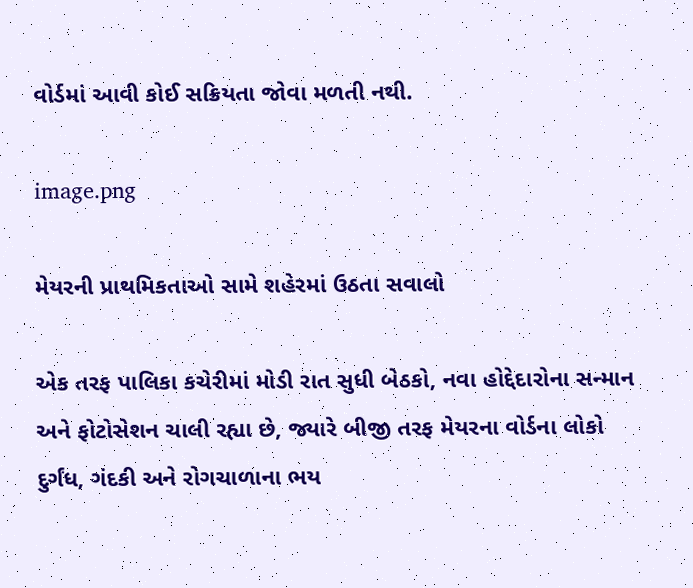વોર્ડમાં આવી કોઈ સક્રિયતા જોવા મળતી નથી.

image.png

મેયરની પ્રાથમિકતાઓ સામે શહેરમાં ઉઠતા સવાલો

એક તરફ પાલિકા કચેરીમાં મોડી રાત સુધી બેઠકો, નવા હોદ્દેદારોના સન્માન અને ફોટોસેશન ચાલી રહ્યા છે, જ્યારે બીજી તરફ મેયરના વોર્ડના લોકો દુર્ગંધ, ગંદકી અને રોગચાળાના ભય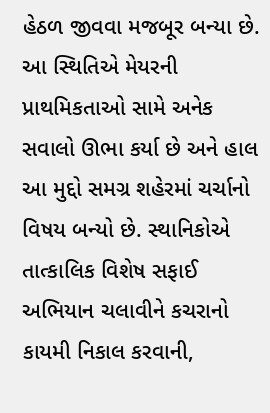હેઠળ જીવવા મજબૂર બન્યા છે. આ સ્થિતિએ મેયરની પ્રાથમિકતાઓ સામે અનેક સવાલો ઊભા કર્યા છે અને હાલ આ મુદ્દો સમગ્ર શહેરમાં ચર્ચાનો વિષય બન્યો છે. સ્થાનિકોએ તાત્કાલિક વિશેષ સફાઈ અભિયાન ચલાવીને કચરાનો કાયમી નિકાલ કરવાની,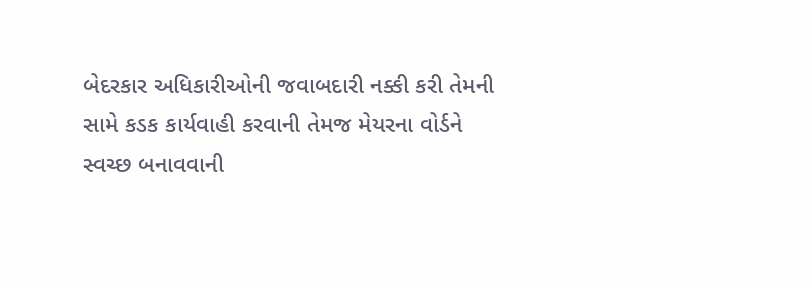બેદરકાર અધિકારીઓની જવાબદારી નક્કી કરી તેમની સામે કડક કાર્યવાહી કરવાની તેમજ મેયરના વોર્ડને સ્વચ્છ બનાવવાની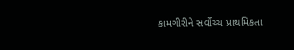કામગીરીને સર્વોચ્ચ પ્રાથમિકતા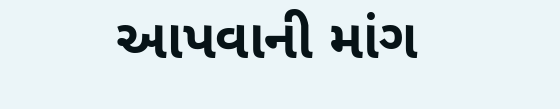આપવાની માંગ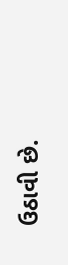ઉઠાવી છે.